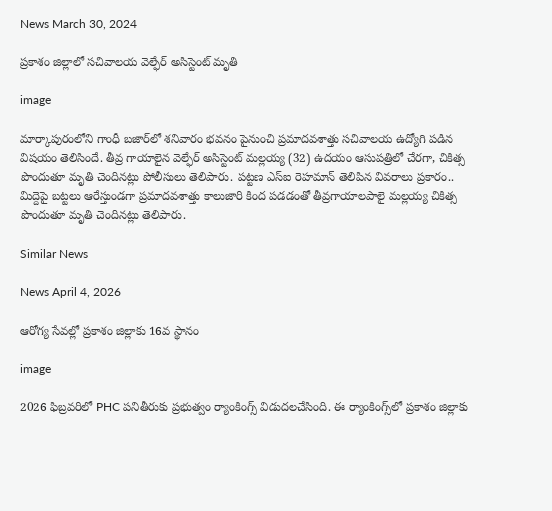News March 30, 2024

ప్రకాశం జిల్లాలో సచివాలయ వెల్ఫేర్ అసిస్టెంట్ మృతి

image

మార్కాపురంలోని గాంధీ బజార్‌లో శనివారం భవనం పైనుంచి ప్రమాదవశాత్తు సచివాలయ ఉద్యోగి పడిన విషయం తెలిసిందే. తీవ్ర గాయాలైన వెల్ఫేర్ అసిస్టెంట్ మల్లయ్య (32) ఉదయం ఆసుపత్రిలో చేరగా, చికిత్స పొందుతూ మృతి చెందినట్లు పోలీసులు తెలిపారు. పట్టణ ఎస్ఐ రెహమాన్ తెలిపిన వివరాలు ప్రకారం.. మిద్దెపై బట్టలు ఆరేస్తుండగా ప్రమాదవశాత్తు కాలుజారి కింద పడడంతో తీవ్రగాయాలపాలై మల్లయ్య చికిత్స పొందుతూ మృతి చెందినట్లు తెలిపారు.

Similar News

News April 4, 2026

ఆరోగ్య సేవల్లో ప్రకాశం జిల్లాకు 16వ స్థానం

image

2026 ఫిబ్రవరిలో PHC పనితీరుకు ప్రభుత్వం ర్యాంకింగ్స్ విడుదలచేసింది. ఈ ర్యాంకింగ్స్‌లో ప్రకాశం జిల్లాకు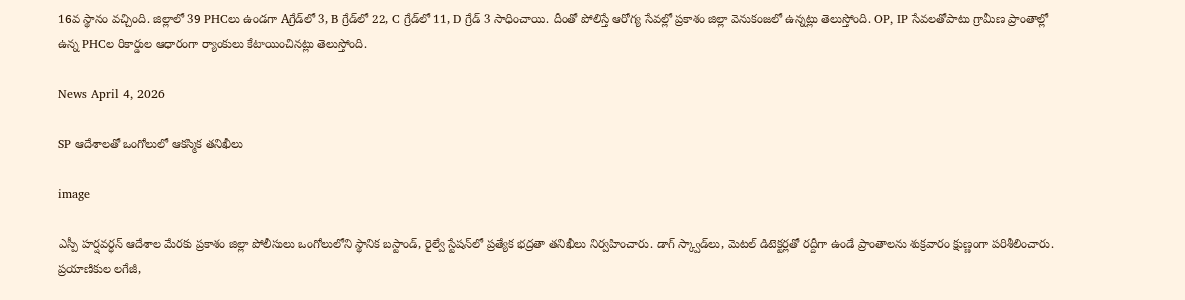16వ స్థానం వచ్చింది. జిల్లాలో 39 PHCలు ఉండగా Aగ్రేడ్‌లో 3, B గ్రేడ్‌లో 22, C గ్రేడ్‌లో 11, D గ్రేడ్‌ 3 సాధించాయి. దీంతో పోలిస్తే ఆరోగ్య సేవల్లో ప్రకాశం జిల్లా వెనుకంజలో ఉన్నట్లు తెలుస్తోంది. OP, IP సేవలతోపాటు గ్రామీణ ప్రాంతాల్లో ఉన్న PHCల రికార్డుల ఆధారంగా ర్యాంకులు కేటాయించినట్లు తెలుస్తోంది.

News April 4, 2026

SP ఆదేశాలతో ఒంగోలులో ఆకస్మిక తనిఖీలు

image

ఎస్పీ హర్షవర్ధన్ ఆదేశాల మేరకు ప్రకాశం జిల్లా పోలీసులు ఒంగోలులోని స్థానిక బస్టాండ్, రైల్వే స్టేషన్‌లో ప్రత్యేక భద్రతా తనిఖీలు నిర్వహించారు. డాగ్ స్క్వాడ్‌లు, మెటల్ డిటెక్టర్లతో రద్దీగా ఉండే ప్రాంతాలను శుక్రవారం క్షుణ్ణంగా పరిశీలించారు. ప్రయాణికుల లగేజీ,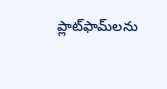ప్లాట్‌ఫామ్‌లను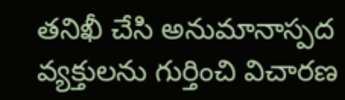తనిఖీ చేసి అనుమానాస్పద వ్యక్తులను గుర్తించి విచారణ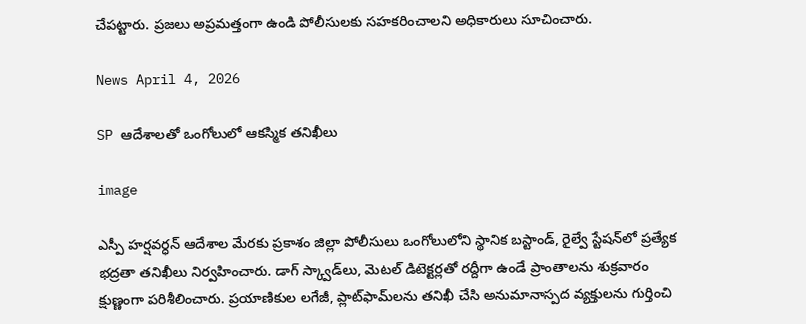చేపట్టారు. ప్రజలు అప్రమత్తంగా ఉండి పోలీసులకు సహకరించాలని అధికారులు సూచించారు.

News April 4, 2026

SP ఆదేశాలతో ఒంగోలులో ఆకస్మిక తనిఖీలు

image

ఎస్పీ హర్షవర్ధన్ ఆదేశాల మేరకు ప్రకాశం జిల్లా పోలీసులు ఒంగోలులోని స్థానిక బస్టాండ్, రైల్వే స్టేషన్‌లో ప్రత్యేక భద్రతా తనిఖీలు నిర్వహించారు. డాగ్ స్క్వాడ్‌లు, మెటల్ డిటెక్టర్లతో రద్దీగా ఉండే ప్రాంతాలను శుక్రవారం క్షుణ్ణంగా పరిశీలించారు. ప్రయాణికుల లగేజీ, ప్లాట్‌ఫామ్‌లను తనిఖీ చేసి అనుమానాస్పద వ్యక్తులను గుర్తించి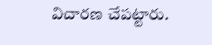విచారణ చేపట్టారు.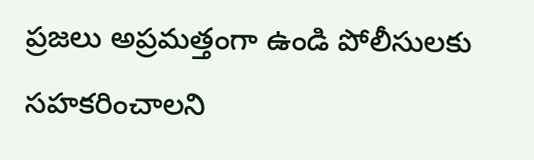ప్రజలు అప్రమత్తంగా ఉండి పోలీసులకు సహకరించాలని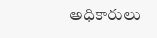అధికారులు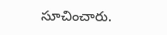సూచించారు.